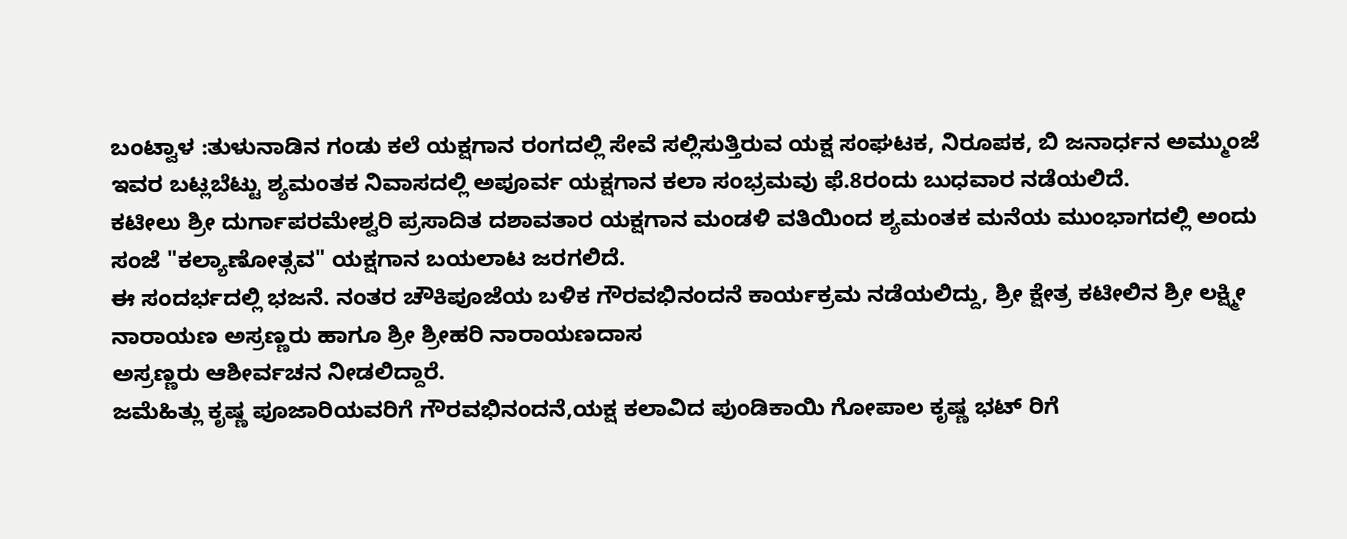ಬಂಟ್ವಾಳ :ತುಳುನಾಡಿನ ಗಂಡು ಕಲೆ ಯಕ್ಷಗಾನ ರಂಗದಲ್ಲಿ ಸೇವೆ ಸಲ್ಲಿಸುತ್ತಿರುವ ಯಕ್ಷ ಸಂಘಟಕ, ನಿರೂಪಕ, ಬಿ ಜನಾರ್ಧನ ಅಮ್ಮುಂಜೆ ಇವರ ಬಟ್ಲಬೆಟ್ಟು ಶ್ಯಮಂತಕ ನಿವಾಸದಲ್ಲಿ ಅಪೂರ್ವ ಯಕ್ಷಗಾನ ಕಲಾ ಸಂಭ್ರಮವು ಫೆ.8ರಂದು ಬುಧವಾರ ನಡೆಯಲಿದೆ.
ಕಟೀಲು ಶ್ರೀ ದುರ್ಗಾಪರಮೇಶ್ವರಿ ಪ್ರಸಾದಿತ ದಶಾವತಾರ ಯಕ್ಷಗಾನ ಮಂಡಳಿ ವತಿಯಿಂದ ಶ್ಯಮಂತಕ ಮನೆಯ ಮುಂಭಾಗದಲ್ಲಿ ಅಂದು ಸಂಜೆ "ಕಲ್ಯಾಣೋತ್ಸವ" ಯಕ್ಷಗಾನ ಬಯಲಾಟ ಜರಗಲಿದೆ.
ಈ ಸಂದರ್ಭದಲ್ಲಿ ಭಜನೆ. ನಂತರ ಚೌಕಿಪೂಜೆಯ ಬಳಿಕ ಗೌರವಭಿನಂದನೆ ಕಾರ್ಯಕ್ರಮ ನಡೆಯಲಿದ್ದು, ಶ್ರೀ ಕ್ಷೇತ್ರ ಕಟೀಲಿನ ಶ್ರೀ ಲಕ್ಷ್ಮೀ ನಾರಾಯಣ ಅಸ್ರಣ್ಣರು ಹಾಗೂ ಶ್ರೀ ಶ್ರೀಹರಿ ನಾರಾಯಣದಾಸ
ಅಸ್ರಣ್ಣರು ಆಶೀರ್ವಚನ ನೀಡಲಿದ್ದಾರೆ.
ಜಮೆಹಿತ್ಲು ಕೃಷ್ಣ ಪೂಜಾರಿಯವರಿಗೆ ಗೌರವಭಿನಂದನೆ,ಯಕ್ಷ ಕಲಾವಿದ ಪುಂಡಿಕಾಯಿ ಗೋಪಾಲ ಕೃಷ್ಣ ಭಟ್ ರಿಗೆ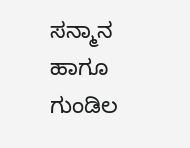ಸನ್ಮಾನ ಹಾಗೂ ಗುಂಡಿಲ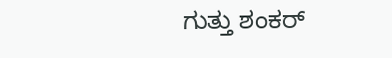ಗುತ್ತು ಶಂಕರ್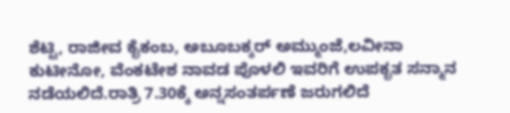ಶೆಟ್ಟಿ, ರಾಜೀವ ಕೈಕಂಬ, ಅಬೂಬಕ್ಕರ್ ಅಮ್ಮುಂಜೆ,ಲವೀನಾ ಕುಟೀನೋ, ವೆಂಕಟೇಶ ನಾವಡ ಪೊಳಲಿ ಇವರಿಗೆ ಉಪಕೃತ ಸನ್ಮಾನ ನಡೆಯಲಿದೆ.ರಾತ್ರಿ 7.30ಕ್ಕೆ ಅನ್ನಸಂತರ್ಪಣೆ ಜರುಗಲಿದೆ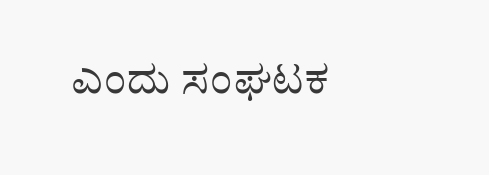ಎಂದು ಸಂಘಟಕ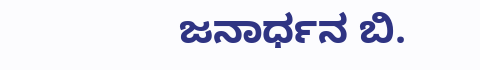ಜನಾರ್ಧನ ಬಿ.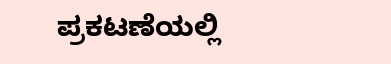ಪ್ರಕಟಣೆಯಲ್ಲಿ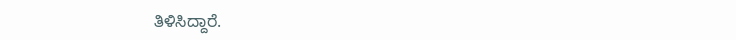ತಿಳಿಸಿದ್ದಾರೆ.